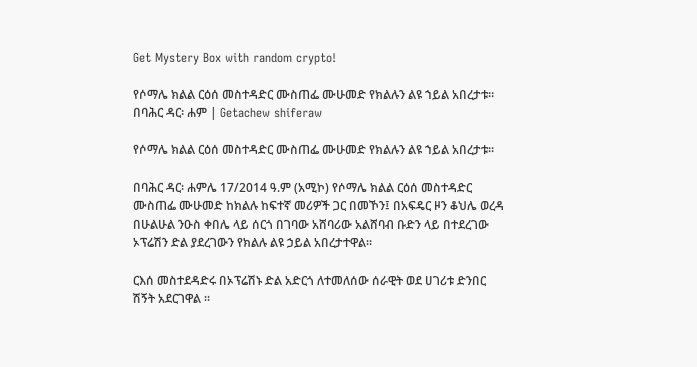Get Mystery Box with random crypto!

የሶማሌ ክልል ርዕሰ መስተዳድር ሙስጠፌ ሙሁመድ የክልሉን ልዩ ኀይል አበረታቱ። በባሕር ዳር፡ ሐም | Getachew shiferaw

የሶማሌ ክልል ርዕሰ መስተዳድር ሙስጠፌ ሙሁመድ የክልሉን ልዩ ኀይል አበረታቱ።

በባሕር ዳር፡ ሐምሌ 17/2014 ዓ.ም (አሚኮ) የሶማሌ ክልል ርዕሰ መስተዳድር ሙስጠፌ ሙሁመድ ከክልሉ ከፍተኛ መሪዎች ጋር በመኾን፤ በአፍዴር ዞን ቆህሌ ወረዳ በሁልሁል ንዑስ ቀበሌ ላይ ሰርጎ በገባው አሸባሪው አልሸባብ ቡድን ላይ በተደረገው ኦፕሬሽን ድል ያደረገውን የክልሉ ልዩ ኃይል አበረታተዋል።

ርእሰ መስተደዳድሩ በኦፕሬሽኑ ድል አድርጎ ለተመለሰው ሰራዊት ወደ ሀገሪቱ ድንበር ሽኝት አደርገዋል ።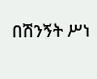በሽንኝት ሥነ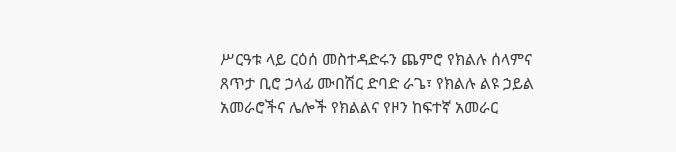ሥርዓቱ ላይ ርዕሰ መስተዳድሩን ጨምሮ የክልሉ ሰላምና ጸጥታ ቢሮ ኃላፊ ሙበሽር ድባድ ራጌ፣ የክልሉ ልዩ ኃይል አመራሮችና ሌሎች የክልልና የዞን ከፍተኛ አመራር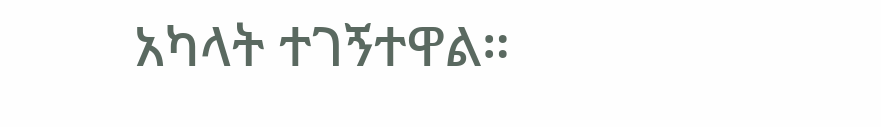አካላት ተገኝተዋል።